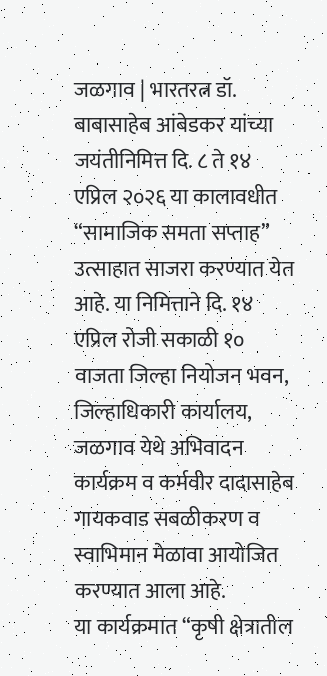जळगाव | भारतरत्न डॉ. बाबासाहेब आंबेडकर यांच्या जयंतीनिमित्त दि. ८ ते १४ एप्रिल २०२६ या कालावधीत “सामाजिक समता सप्ताह” उत्साहात साजरा करण्यात येत आहे. या निमित्ताने दि. १४ एप्रिल रोजी सकाळी १० वाजता जिल्हा नियोजन भवन, जिल्हाधिकारी कार्यालय, जळगाव येथे अभिवादन कार्यक्रम व कर्मवीर दादासाहेब गायकवाड सबळीकरण व स्वाभिमान मेळावा आयोजित करण्यात आला आहे.
या कार्यक्रमात “कृषी क्षेत्रातील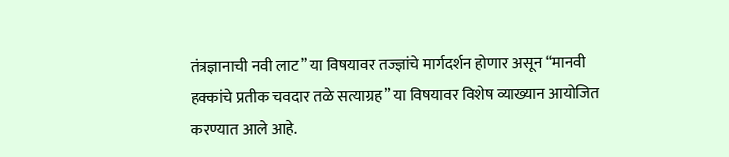तंत्रज्ञानाची नवी लाट” या विषयावर तज्ज्ञांचे मार्गदर्शन होणार असून “मानवी हक्कांचे प्रतीक चवदार तळे सत्याग्रह” या विषयावर विशेष व्याख्यान आयोजित करण्यात आले आहे.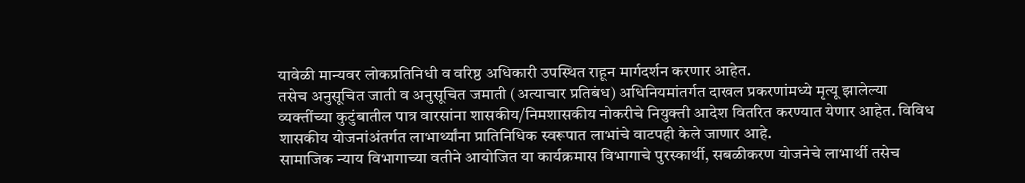यावेळी मान्यवर लोकप्रतिनिधी व वरिष्ठ अधिकारी उपस्थित राहून मार्गदर्शन करणार आहेत.
तसेच अनुसूचित जाती व अनुसूचित जमाती (अत्याचार प्रतिबंध) अधिनियमांतर्गत दाखल प्रकरणांमध्ये मृत्यू झालेल्या व्यक्तींच्या कुटुंबातील पात्र वारसांना शासकीय/निमशासकीय नोकरीचे नियुक्ती आदेश वितरित करण्यात येणार आहेत. विविध शासकीय योजनांअंतर्गत लाभार्थ्यांना प्रातिनिधिक स्वरूपात लाभांचे वाटपही केले जाणार आहे.
सामाजिक न्याय विभागाच्या वतीने आयोजित या कार्यक्रमास विभागाचे पुरस्कार्थी, सबळीकरण योजनेचे लाभार्थी तसेच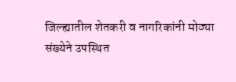जिल्ह्यातील शेतकरी व नागरिकांनी मोठ्या संख्येने उपस्थित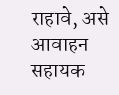राहावे, असे आवाहन सहायक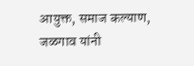आयुक्त, समाज कल्याण, जळगाव यांनी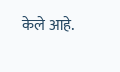केले आहे.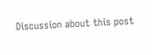Discussion about this post